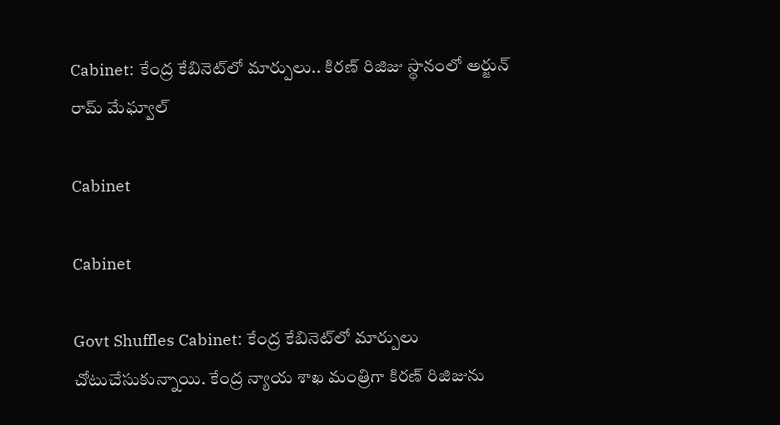Cabinet: కేంద్ర కేబినెట్‌లో మార్పులు.. కిరణ్‌ రిజిజు స్థానంలో అర్జున్‌ రామ్‌ మేఘ్వాల్

Cabinet

Cabinet

Govt Shuffles Cabinet: కేంద్ర కేబినెట్‌లో మార్పులు చోటుచేసుకున్నాయి. కేంద్ర న్యాయ శాఖ మంత్రిగా కిరణ్ రిజిజును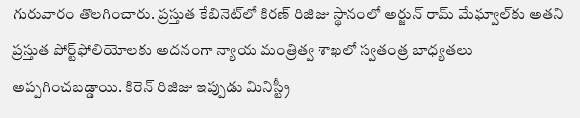గురువారం తొలగించారు. ప్రస్తుత కేబినెట్‌లో కిరణ్‌ రిజిజు స్థానంలో అర్జున్ రామ్ మేఘ్వాల్‌కు అతని ప్రస్తుత పోర్ట్‌ఫోలియోలకు అదనంగా న్యాయ మంత్రిత్వ శాఖలో స్వతంత్ర బాధ్యతలు అప్పగించబడ్డాయి. కిరెన్ రిజిజు ఇప్పుడు మినిస్ట్రీ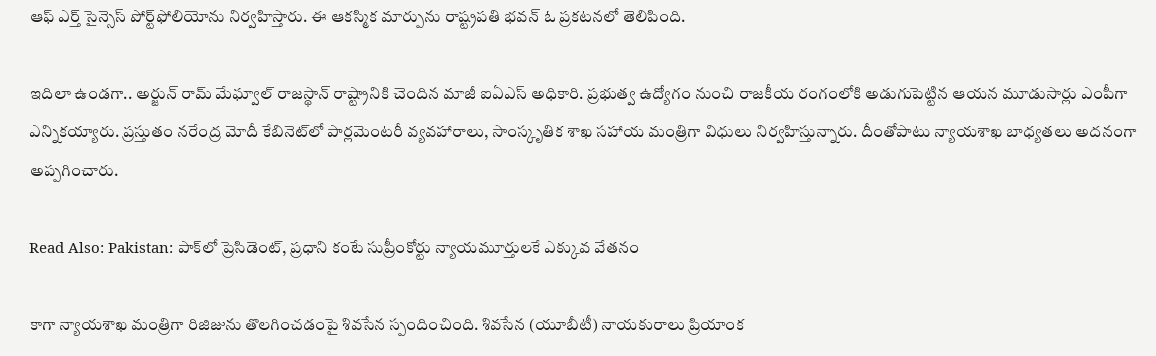ఆఫ్ ఎర్త్ సైన్సెస్ పోర్ట్‌ఫోలియోను నిర్వహిస్తారు. ఈ ఆకస్మిక మార్పును రాష్ట్రపతి భవన్‌ ఓ ప్రకటనలో తెలిపింది.

ఇదిలా ఉండగా.. అర్జున్‌ రామ్‌ మేఘ్వాల్ రాజస్థాన్ రాష్ట్రానికి చెందిన మాజీ ఐఏఎస్ అధికారి. ప్రభుత్వ ఉద్యోగం నుంచి రాజకీయ రంగంలోకి అడుగుపెట్టిన ఆయన మూడుసార్లు ఎంపీగా ఎన్నికయ్యారు. ప్రస్తుతం నరేంద్ర మోదీ కేబినెట్‌లో పార్లమెంటరీ వ్యవహారాలు, సాంస్కృతిక శాఖ సహాయ మంత్రిగా విధులు నిర్వహిస్తున్నారు. దీంతోపాటు న్యాయశాఖ బాధ్యతలు అదనంగా అప్పగించారు.

Read Also: Pakistan: పాక్‌లో ప్రెసిడెంట్‌, ప్రధాని కంటే సుప్రీంకోర్టు న్యాయమూర్తులకే ఎక్కువ వేతనం

కాగా న్యాయశాఖ మంత్రిగా రిజిజును తొలగించడంపై శివసేన స్పందించింది. శివసేన (యూబీటీ) నాయకురాలు ప్రియాంక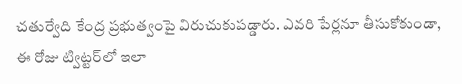చతుర్వేది కేంద్ర ప్రభుత్వంపై విరుచుకుపడ్డారు. ఎవరి పేర్లనూ తీసుకోకుండా, ఈ రోజు ట్విట్టర్‌లో ఇలా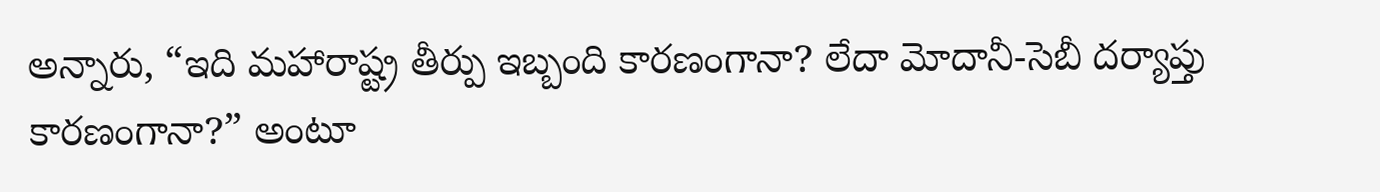అన్నారు, “ఇది మహారాష్ట్ర తీర్పు ఇబ్బంది కారణంగానా? లేదా మోదానీ-సెబీ దర్యాప్తు కారణంగానా?” అంటూ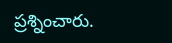ప్రశ్నించారు.